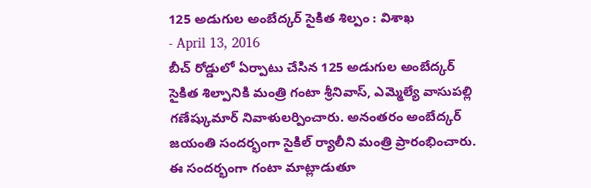125 అడుగుల అంబేద్కర్ సైకిత శిల్పం : విశాఖ
- April 13, 2016
బీచ్ రోడ్డులో ఏర్పాటు చేసిన 125 అడుగుల అంబేద్కర్ సైకిత శిల్పానికి మంత్రి గంటా శ్రీనివాస్, ఎమ్మెల్యే వాసుపల్లి గణేష్కుమార్ నివాళులర్పించారు. అనంతరం అంబేద్కర్ జయంతి సందర్భంగా సైకిల్ ర్యాలీని మంత్రి ప్రారంభించారు. ఈ సందర్భంగా గంటా మాట్లాడుతూ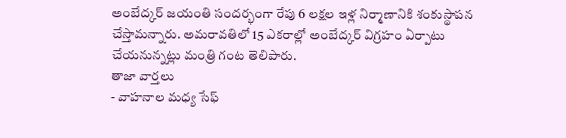అంబేద్కర్ జయంతి సందర్భంగా రేపు 6 లక్షల ఇళ్ల నిర్మాణానికి శంకుస్థాపన చేస్తామన్నారు. అమరావతిలో 15 ఎకరాల్లో అంబేద్కర్ విగ్రహం ఏర్పాటు చేయనున్నట్లు మంత్రి గంట తెలిపారు.
తాజా వార్తలు
- వాహనాల మధ్య సేఫ్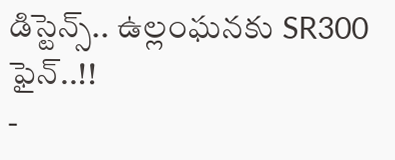డిస్టెన్స్.. ఉల్లంఘనకు SR300 ఫైన్..!!
-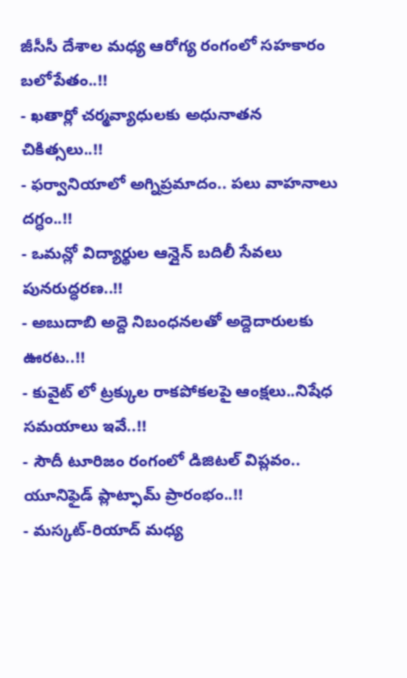జీసీసీ దేశాల మధ్య ఆరోగ్య రంగంలో సహకారం బలోపేతం..!!
- ఖతార్లో చర్మవ్యాధులకు అధునాతన చికిత్సలు..!!
- ఫర్వానియాలో అగ్నిప్రమాదం.. పలు వాహనాలు దగ్ధం..!!
- ఒమన్లో విద్యార్థుల ఆన్లైన్ బదిలీ సేవలు పునరుద్ధరణ..!!
- అబుదాబి అద్దె నిబంధనలతో అద్దెదారులకు ఊరట..!!
- కువైట్ లో ట్రక్కుల రాకపోకలపై ఆంక్షలు..నిషేధ సమయాలు ఇవే..!!
- సౌదీ టూరిజం రంగంలో డిజిటల్ విప్లవం.. యూనిఫైడ్ ప్లాట్ఫామ్ ప్రారంభం..!!
- మస్కట్-రియాద్ మధ్య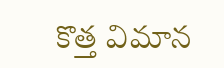కొత్త విమాన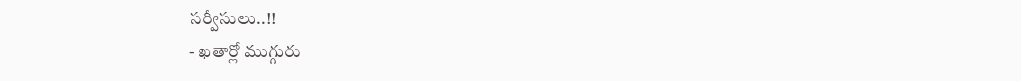సర్వీసులు..!!
- ఖతార్లో ముగ్గురు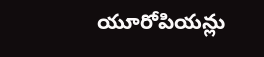యూరోపియన్లు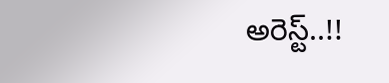అరెస్ట్..!!